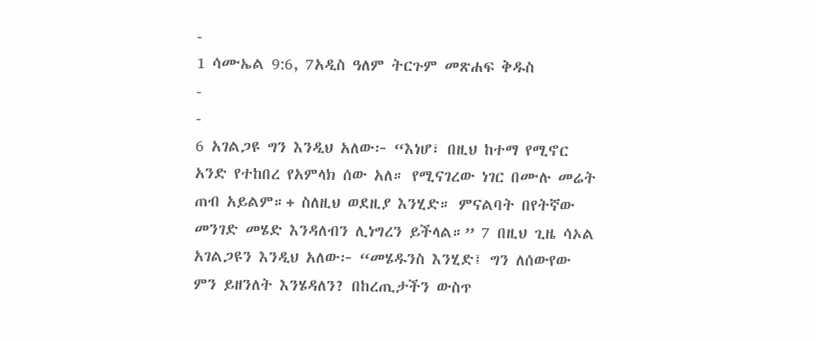-
1 ሳሙኤል 9:6, 7አዲስ ዓለም ትርጉም መጽሐፍ ቅዱስ
-
-
6 አገልጋዩ ግን እንዲህ አለው፦ “እነሆ፣ በዚህ ከተማ የሚኖር አንድ የተከበረ የአምላክ ሰው አለ። የሚናገረው ነገር በሙሉ መሬት ጠብ አይልም።+ ስለዚህ ወደዚያ እንሂድ። ምናልባት በየትኛው መንገድ መሄድ እንዳለብን ሊነግረን ይችላል።” 7 በዚህ ጊዜ ሳኦል አገልጋዩን እንዲህ አለው፦ “መሄዱንስ እንሂድ፤ ግን ለሰውየው ምን ይዘንለት እንሄዳለን? በከረጢታችን ውስጥ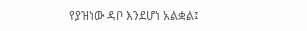የያዝነው ዳቦ እንደሆነ አልቋል፤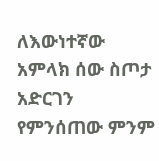ለእውነተኛው አምላክ ሰው ስጦታ አድርገን የምንሰጠው ምንም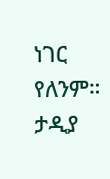ነገር የለንም። ታዲያ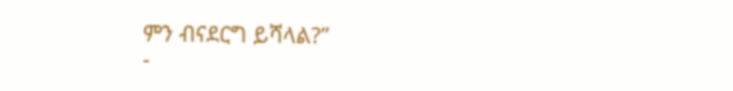ምን ብናደርግ ይሻላል?”
-